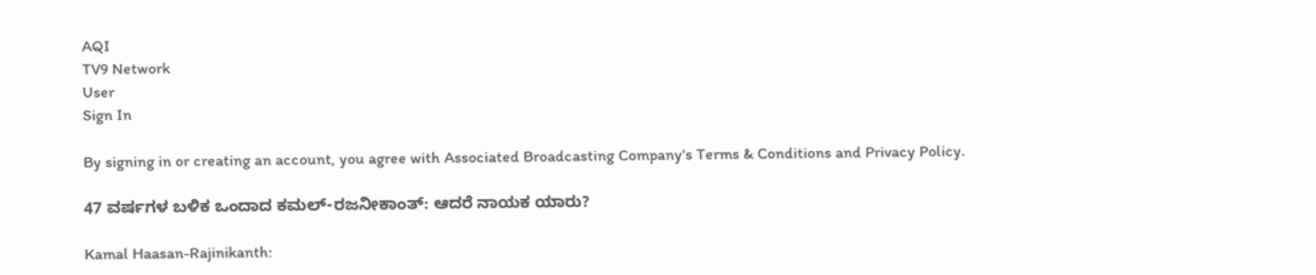AQI
TV9 Network
User
Sign In

By signing in or creating an account, you agree with Associated Broadcasting Company's Terms & Conditions and Privacy Policy.

47 ವರ್ಷಗಳ ಬಳಿಕ ಒಂದಾದ ಕಮಲ್-ರಜನೀಕಾಂತ್: ಆದರೆ ನಾಯಕ ಯಾರು?

Kamal Haasan-Rajinikanth: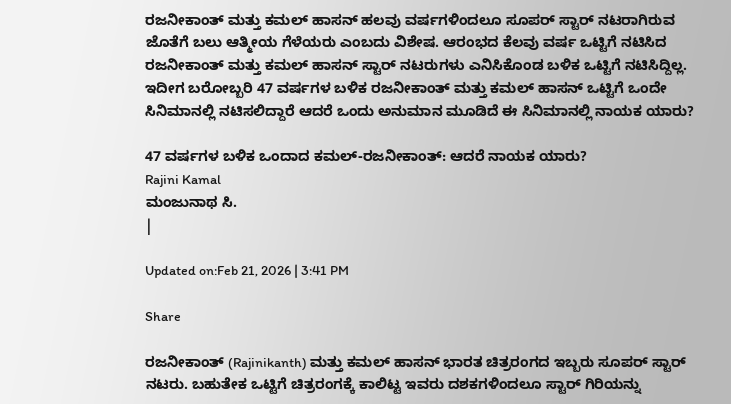ರಜನೀಕಾಂತ್ ಮತ್ತು ಕಮಲ್ ಹಾಸನ್ ಹಲವು ವರ್ಷಗಳಿಂದಲೂ ಸೂಪರ್ ಸ್ಟಾರ್ ನಟರಾಗಿರುವ ಜೊತೆಗೆ ಬಲು ಆತ್ಮೀಯ ಗೆಳೆಯರು ಎಂಬದು ವಿಶೇಷ. ಆರಂಭದ ಕೆಲವು ವರ್ಷ ಒಟ್ಟಿಗೆ ನಟಿಸಿದ ರಜನೀಕಾಂತ್ ಮತ್ತು ಕಮಲ್ ಹಾಸನ್ ಸ್ಟಾರ್ ನಟರುಗಳು ಎನಿಸಿಕೊಂಡ ಬಳಿಕ ಒಟ್ಟಿಗೆ ನಟಿಸಿದ್ದಿಲ್ಲ. ಇದೀಗ ಬರೋಬ್ಬರಿ 47 ವರ್ಷಗಳ ಬಳಿಕ ರಜನೀಕಾಂತ್ ಮತ್ತು ಕಮಲ್ ಹಾಸನ್ ಒಟ್ಟಿಗೆ ಒಂದೇ ಸಿನಿಮಾನಲ್ಲಿ ನಟಿಸಲಿದ್ದಾರೆ ಆದರೆ ಒಂದು ಅನುಮಾನ ಮೂಡಿದೆ ಈ ಸಿನಿಮಾನಲ್ಲಿ ನಾಯಕ ಯಾರು?

47 ವರ್ಷಗಳ ಬಳಿಕ ಒಂದಾದ ಕಮಲ್-ರಜನೀಕಾಂತ್: ಆದರೆ ನಾಯಕ ಯಾರು?
Rajini Kamal
ಮಂಜುನಾಥ ಸಿ.
|

Updated on:Feb 21, 2026 | 3:41 PM

Share

ರಜನೀಕಾಂತ್ (Rajinikanth) ಮತ್ತು ಕಮಲ್ ಹಾಸನ್ ಭಾರತ ಚಿತ್ರರಂಗದ ಇಬ್ಬರು ಸೂಪರ್ ಸ್ಟಾರ್ ನಟರು. ಬಹುತೇಕ ಒಟ್ಟಿಗೆ ಚಿತ್ರರಂಗಕ್ಕೆ ಕಾಲಿಟ್ಟ ಇವರು ದಶಕಗಳಿಂದಲೂ ಸ್ಟಾರ್ ಗಿರಿಯನ್ನು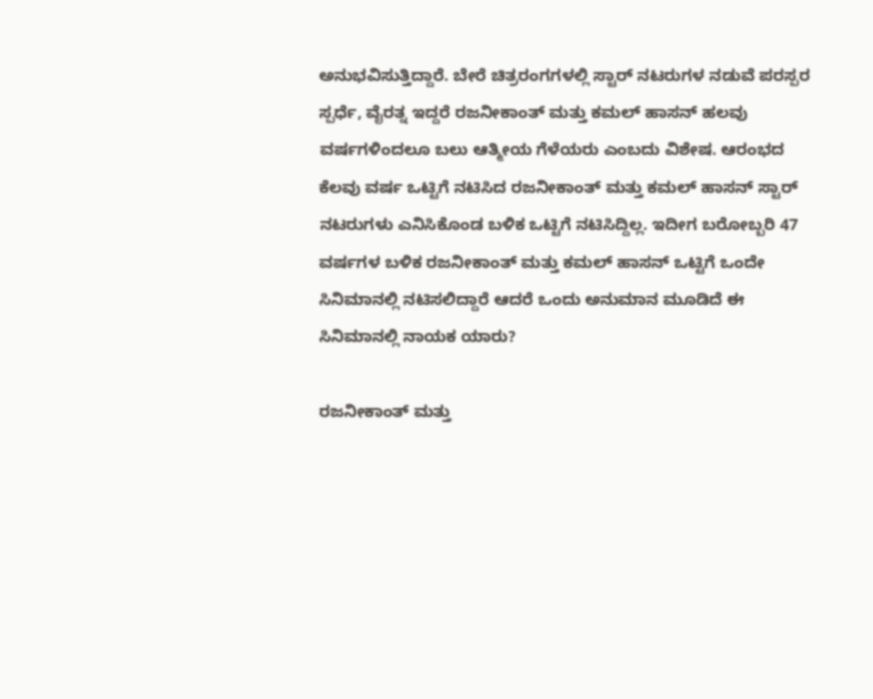ಅನುಭವಿಸುತ್ತಿದ್ದಾರೆ. ಬೇರೆ ಚಿತ್ರರಂಗಗಳಲ್ಲಿ ಸ್ಟಾರ್ ನಟರುಗಳ ನಡುವೆ ಪರಸ್ಪರ ಸ್ಪರ್ಧೆ, ವೈರತ್ನ ಇದ್ದರೆ ರಜನೀಕಾಂತ್ ಮತ್ತು ಕಮಲ್ ಹಾಸನ್ ಹಲವು ವರ್ಷಗಳಿಂದಲೂ ಬಲು ಆತ್ಮೀಯ ಗೆಳೆಯರು ಎಂಬದು ವಿಶೇಷ. ಆರಂಭದ ಕೆಲವು ವರ್ಷ ಒಟ್ಟಿಗೆ ನಟಿಸಿದ ರಜನೀಕಾಂತ್ ಮತ್ತು ಕಮಲ್ ಹಾಸನ್ ಸ್ಟಾರ್ ನಟರುಗಳು ಎನಿಸಿಕೊಂಡ ಬಳಿಕ ಒಟ್ಟಿಗೆ ನಟಿಸಿದ್ದಿಲ್ಲ. ಇದೀಗ ಬರೋಬ್ಬರಿ 47 ವರ್ಷಗಳ ಬಳಿಕ ರಜನೀಕಾಂತ್ ಮತ್ತು ಕಮಲ್ ಹಾಸನ್ ಒಟ್ಟಿಗೆ ಒಂದೇ ಸಿನಿಮಾನಲ್ಲಿ ನಟಿಸಲಿದ್ದಾರೆ ಆದರೆ ಒಂದು ಅನುಮಾನ ಮೂಡಿದೆ ಈ ಸಿನಿಮಾನಲ್ಲಿ ನಾಯಕ ಯಾರು?

ರಜನೀಕಾಂತ್ ಮತ್ತು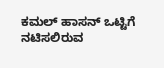ಕಮಲ್ ಹಾಸನ್ ಒಟ್ಟಿಗೆ ನಟಿಸಲಿರುವ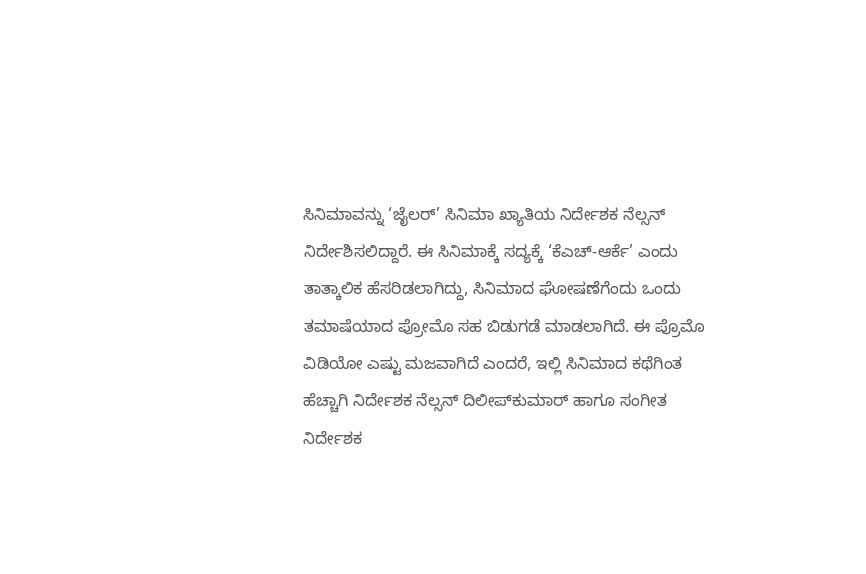ಸಿನಿಮಾವನ್ನು ‘ಜೈಲರ್’ ಸಿನಿಮಾ ಖ್ಯಾತಿಯ ನಿರ್ದೇಶಕ ನೆಲ್ಸನ್ ನಿರ್ದೇಶಿಸಲಿದ್ದಾರೆ. ಈ ಸಿನಿಮಾಕ್ಕೆ ಸದ್ಯಕ್ಕೆ ‘ಕೆಎಚ್-ಆರ್ಕೆ’ ಎಂದು ತಾತ್ಕಾಲಿಕ ಹೆಸರಿಡಲಾಗಿದ್ದು, ಸಿನಿಮಾದ ಘೋಷಣೆಗೆಂದು ಒಂದು ತಮಾಷೆಯಾದ ಪ್ರೋಮೊ ಸಹ ಬಿಡುಗಡೆ ಮಾಡಲಾಗಿದೆ. ಈ ಪ್ರೊಮೊ ವಿಡಿಯೋ ಎಷ್ಟು ಮಜವಾಗಿದೆ ಎಂದರೆ, ಇಲ್ಲಿ ಸಿನಿಮಾದ ಕಥೆಗಿಂತ ಹೆಚ್ಚಾಗಿ ನಿರ್ದೇಶಕ ನೆಲ್ಸನ್ ದಿಲೀಪ್‌ಕುಮಾರ್ ಹಾಗೂ ಸಂಗೀತ ನಿರ್ದೇಶಕ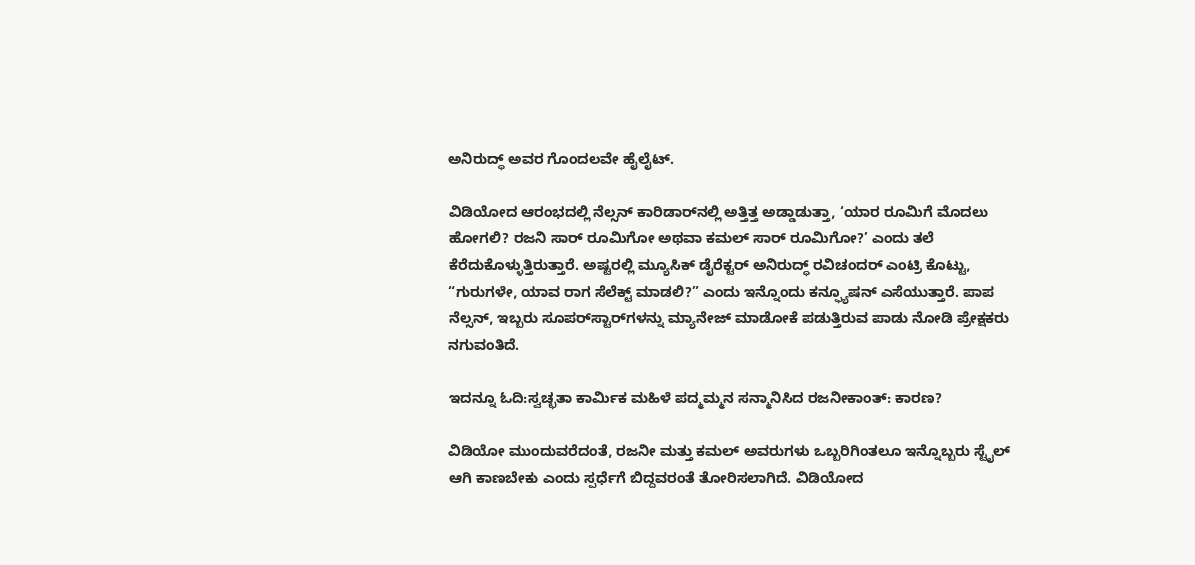ಅನಿರುದ್ಧ್ ಅವರ ಗೊಂದಲವೇ ಹೈಲೈಟ್.

ವಿಡಿಯೋದ ಆರಂಭದಲ್ಲಿ ನೆಲ್ಸನ್ ಕಾರಿಡಾರ್‌ನಲ್ಲಿ ಅತ್ತಿತ್ತ ಅಡ್ಡಾಡುತ್ತಾ, ‘ಯಾರ ರೂಮಿಗೆ ಮೊದಲು ಹೋಗಲಿ? ರಜನಿ ಸಾರ್ ರೂಮಿಗೋ ಅಥವಾ ಕಮಲ್ ಸಾರ್ ರೂಮಿಗೋ?’ ಎಂದು ತಲೆ ಕೆರೆದುಕೊಳ್ಳುತ್ತಿರುತ್ತಾರೆ. ಅಷ್ಟರಲ್ಲಿ ಮ್ಯೂಸಿಕ್ ಡೈರೆಕ್ಟರ್ ಅನಿರುದ್ಧ್ ರವಿಚಂದರ್ ಎಂಟ್ರಿ ಕೊಟ್ಟು, “ಗುರುಗಳೇ, ಯಾವ ರಾಗ ಸೆಲೆಕ್ಟ್ ಮಾಡಲಿ?” ಎಂದು ಇನ್ನೊಂದು ಕನ್ಫ್ಯೂಷನ್ ಎಸೆಯುತ್ತಾರೆ. ಪಾಪ ನೆಲ್ಸನ್, ಇಬ್ಬರು ಸೂಪರ್‌ಸ್ಟಾರ್‌ಗಳನ್ನು ಮ್ಯಾನೇಜ್ ಮಾಡೋಕೆ ಪಡುತ್ತಿರುವ ಪಾಡು ನೋಡಿ ಪ್ರೇಕ್ಷಕರು ನಗುವಂತಿದೆ.

ಇದನ್ನೂ ಓದಿ:ಸ್ವಚ್ಛತಾ ಕಾರ್ಮಿಕ ಮಹಿಳೆ ಪದ್ಮಮ್ಮನ ಸನ್ಮಾನಿಸಿದ ರಜನೀಕಾಂತ್: ಕಾರಣ?

ವಿಡಿಯೋ ಮುಂದುವರೆದಂತೆ, ರಜನೀ ಮತ್ತು ಕಮಲ್ ಅವರುಗಳು ಒಬ್ಬರಿಗಿಂತಲೂ ಇನ್ನೊಬ್ಬರು ಸ್ಟೈಲ್ ಆಗಿ ಕಾಣಬೇಕು ಎಂದು ಸ್ಪರ್ಧೆಗೆ ಬಿದ್ದವರಂತೆ ತೋರಿಸಲಾಗಿದೆ. ವಿಡಿಯೋದ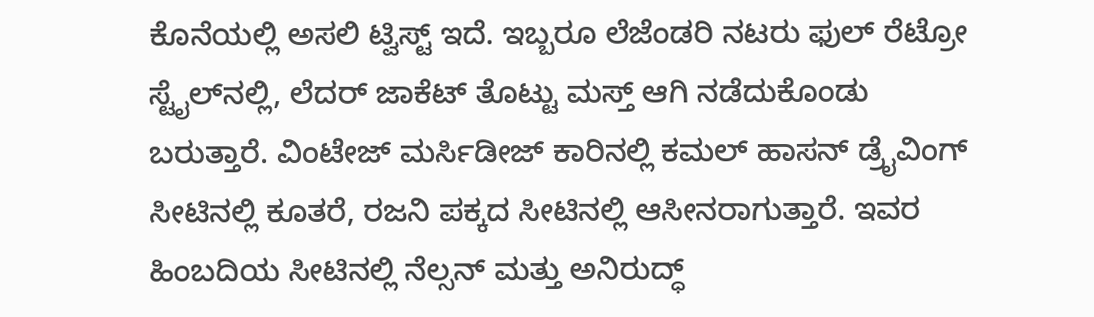ಕೊನೆಯಲ್ಲಿ ಅಸಲಿ ಟ್ವಿಸ್ಟ್ ಇದೆ. ಇಬ್ಬರೂ ಲೆಜೆಂಡರಿ ನಟರು ಫುಲ್ ರೆಟ್ರೋ ಸ್ಟೈಲ್‌ನಲ್ಲಿ, ಲೆದರ್ ಜಾಕೆಟ್ ತೊಟ್ಟು ಮಸ್ತ್ ಆಗಿ ನಡೆದುಕೊಂಡು ಬರುತ್ತಾರೆ. ವಿಂಟೇಜ್ ಮರ್ಸಿಡೀಜ್ ಕಾರಿನಲ್ಲಿ ಕಮಲ್ ಹಾಸನ್ ಡ್ರೈವಿಂಗ್ ಸೀಟಿನಲ್ಲಿ ಕೂತರೆ, ರಜನಿ ಪಕ್ಕದ ಸೀಟಿನಲ್ಲಿ ಆಸೀನರಾಗುತ್ತಾರೆ. ಇವರ ಹಿಂಬದಿಯ ಸೀಟಿನಲ್ಲಿ ನೆಲ್ಸನ್ ಮತ್ತು ಅನಿರುದ್ಧ್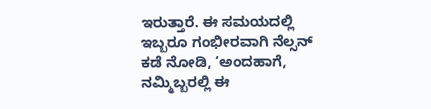ಇರುತ್ತಾರೆ. ಈ ಸಮಯದಲ್ಲಿ ಇಬ್ಬರೂ ಗಂಭೀರವಾಗಿ ನೆಲ್ಸನ್ ಕಡೆ ನೋಡಿ, ‘ಅಂದಹಾಗೆ, ನಮ್ಮಿಬ್ಬರಲ್ಲಿ ಈ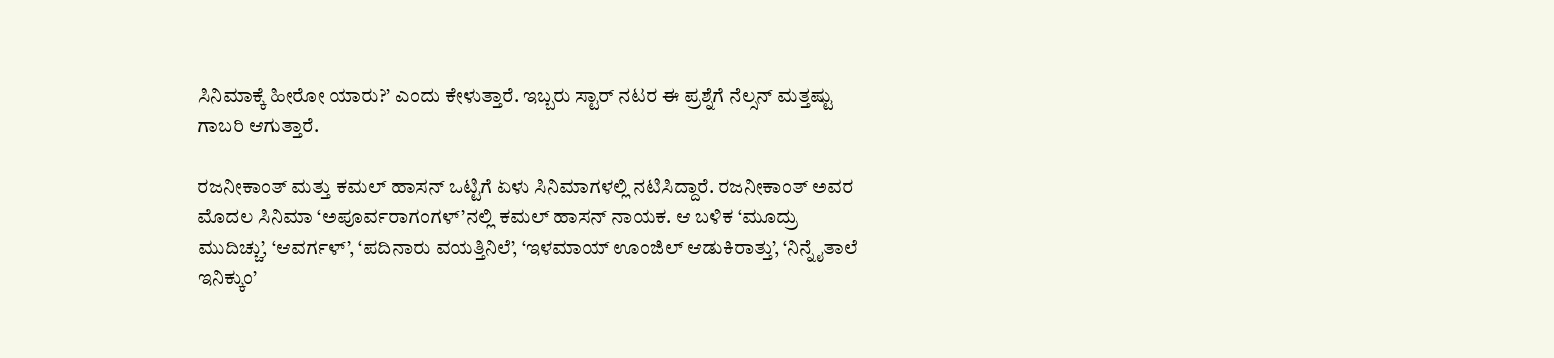ಸಿನಿಮಾಕ್ಕೆ ಹೀರೋ ಯಾರು?’ ಎಂದು ಕೇಳುತ್ತಾರೆ. ಇಬ್ಬರು ಸ್ಟಾರ್ ನಟರ ಈ ಪ್ರಶ್ನೆಗೆ ನೆಲ್ಸನ್ ಮತ್ತಷ್ಟು ಗಾಬರಿ ಆಗುತ್ತಾರೆ.

ರಜನೀಕಾಂತ್ ಮತ್ತು ಕಮಲ್ ಹಾಸನ್ ಒಟ್ಟಿಗೆ ಏಳು ಸಿನಿಮಾಗಳಲ್ಲಿ ನಟಿಸಿದ್ದಾರೆ. ರಜನೀಕಾಂತ್ ಅವರ ಮೊದಲ ಸಿನಿಮಾ ‘ಅಪೂರ್ವರಾಗಂಗಳ್’ನಲ್ಲಿ ಕಮಲ್ ಹಾಸನ್ ನಾಯಕ. ಆ ಬಳಿಕ ‘ಮೂದ್ರು ಮುದಿಚ್ಚು’, ‘ಆವರ್ಗಳ್’, ‘ಪದಿನಾರು ವಯತ್ತಿನಿಲೆ’, ‘ಇಳಮಾಯ್ ಊಂಜಿಲ್ ಆಡುಕಿರಾತ್ತು’, ‘ನಿನ್ನೈತಾಲೆ ಇನಿಕ್ಕುಂ’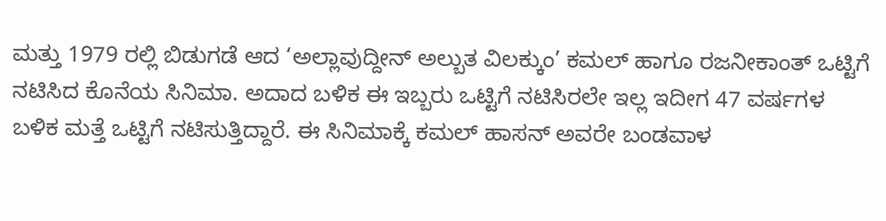ಮತ್ತು 1979 ರಲ್ಲಿ ಬಿಡುಗಡೆ ಆದ ‘ಅಲ್ಲಾವುದ್ದೀನ್ ಅಲ್ಬುತ ವಿಲಕ್ಕುಂ’ ಕಮಲ್ ಹಾಗೂ ರಜನೀಕಾಂತ್ ಒಟ್ಟಿಗೆ ನಟಿಸಿದ ಕೊನೆಯ ಸಿನಿಮಾ. ಅದಾದ ಬಳಿಕ ಈ ಇಬ್ಬರು ಒಟ್ಟಿಗೆ ನಟಿಸಿರಲೇ ಇಲ್ಲ ಇದೀಗ 47 ವರ್ಷಗಳ ಬಳಿಕ ಮತ್ತೆ ಒಟ್ಟಿಗೆ ನಟಿಸುತ್ತಿದ್ದಾರೆ. ಈ ಸಿನಿಮಾಕ್ಕೆ ಕಮಲ್ ಹಾಸನ್ ಅವರೇ ಬಂಡವಾಳ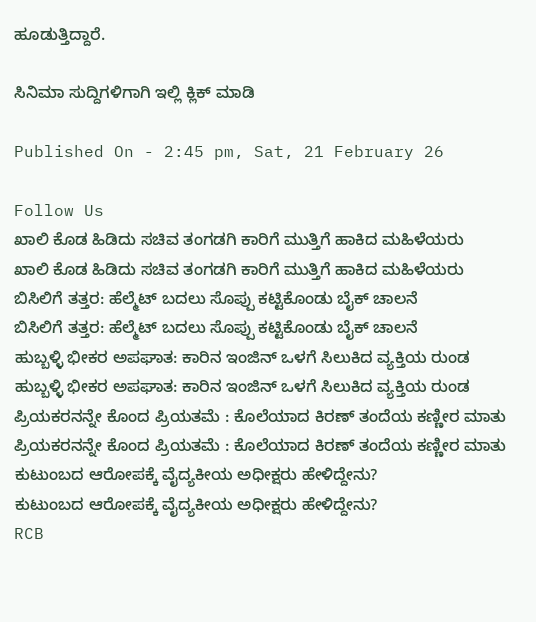ಹೂಡುತ್ತಿದ್ದಾರೆ.

ಸಿನಿಮಾ ಸುದ್ದಿಗಳಿಗಾಗಿ ಇಲ್ಲಿ ಕ್ಲಿಕ್ ಮಾಡಿ

Published On - 2:45 pm, Sat, 21 February 26

Follow Us
ಖಾಲಿ ಕೊಡ ಹಿಡಿದು ಸಚಿವ ತಂಗಡಗಿ ಕಾರಿಗೆ ಮುತ್ತಿಗೆ ಹಾಕಿದ ಮಹಿಳೆಯರು
ಖಾಲಿ ಕೊಡ ಹಿಡಿದು ಸಚಿವ ತಂಗಡಗಿ ಕಾರಿಗೆ ಮುತ್ತಿಗೆ ಹಾಕಿದ ಮಹಿಳೆಯರು
ಬಿಸಿಲಿಗೆ ತತ್ತರ: ಹೆಲ್ಮೆಟ್ ಬದಲು ಸೊಪ್ಪು ಕಟ್ಟಿಕೊಂಡು ಬೈಕ್ ಚಾಲನೆ
ಬಿಸಿಲಿಗೆ ತತ್ತರ: ಹೆಲ್ಮೆಟ್ ಬದಲು ಸೊಪ್ಪು ಕಟ್ಟಿಕೊಂಡು ಬೈಕ್ ಚಾಲನೆ
ಹುಬ್ಬಳ್ಳಿ ಭೀಕರ ಅಪಘಾತ: ಕಾರಿನ ಇಂಜಿನ್ ಒಳಗೆ ಸಿಲುಕಿದ ವ್ಯಕ್ತಿಯ ರುಂಡ
ಹುಬ್ಬಳ್ಳಿ ಭೀಕರ ಅಪಘಾತ: ಕಾರಿನ ಇಂಜಿನ್ ಒಳಗೆ ಸಿಲುಕಿದ ವ್ಯಕ್ತಿಯ ರುಂಡ
ಪ್ರಿಯಕರನನ್ನೇ ಕೊಂದ ಪ್ರಿಯತಮೆ : ಕೊಲೆಯಾದ ಕಿರಣ್ ತಂದೆಯ ಕಣ್ಣೀರ ಮಾತು
ಪ್ರಿಯಕರನನ್ನೇ ಕೊಂದ ಪ್ರಿಯತಮೆ : ಕೊಲೆಯಾದ ಕಿರಣ್ ತಂದೆಯ ಕಣ್ಣೀರ ಮಾತು
ಕುಟುಂಬದ ಆರೋಪಕ್ಕೆ ವೈದ್ಯಕೀಯ ಅಧೀಕ್ಷರು ಹೇಳಿದ್ದೇನು?
ಕುಟುಂಬದ ಆರೋಪಕ್ಕೆ ವೈದ್ಯಕೀಯ ಅಧೀಕ್ಷರು ಹೇಳಿದ್ದೇನು?
RCB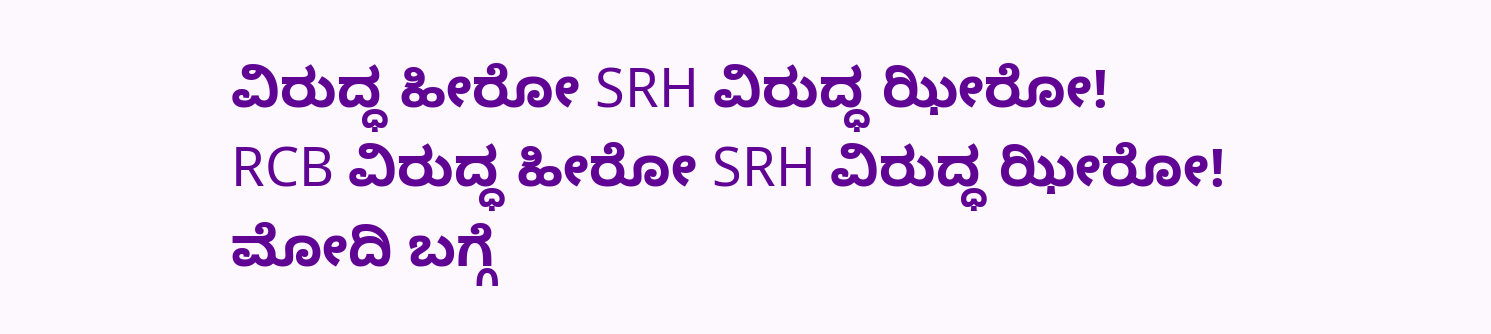ವಿರುದ್ಧ ಹೀರೋ SRH ವಿರುದ್ಧ ಝೀರೋ!
RCB ವಿರುದ್ಧ ಹೀರೋ SRH ವಿರುದ್ಧ ಝೀರೋ!
ಮೋದಿ ಬಗ್ಗೆ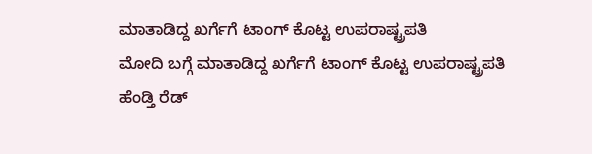ಮಾತಾಡಿದ್ದ ಖರ್ಗೆಗೆ ಟಾಂಗ್ ಕೊಟ್ಟ ಉಪರಾಷ್ಟ್ರಪತಿ
ಮೋದಿ ಬಗ್ಗೆ ಮಾತಾಡಿದ್ದ ಖರ್ಗೆಗೆ ಟಾಂಗ್ ಕೊಟ್ಟ ಉಪರಾಷ್ಟ್ರಪತಿ
ಹೆಂಡ್ತಿ ರೆಡ್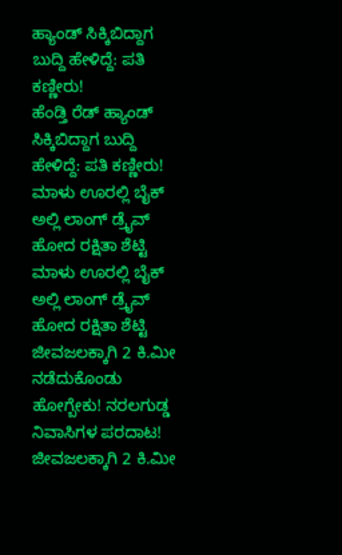ಹ್ಯಾಂಡ್ ಸಿಕ್ಕಿಬಿದ್ದಾಗ ಬುದ್ದಿ ಹೇಳಿದ್ದೆ: ಪತಿ ಕಣ್ಣೀರು!
ಹೆಂಡ್ತಿ ರೆಡ್ ಹ್ಯಾಂಡ್ ಸಿಕ್ಕಿಬಿದ್ದಾಗ ಬುದ್ದಿ ಹೇಳಿದ್ದೆ: ಪತಿ ಕಣ್ಣೀರು!
ಮಾಳು ಊರಲ್ಲಿ ಬೈಕ್ ಅಲ್ಲಿ ಲಾಂಗ್ ಡ್ರೈವ್ ಹೋದ ರಕ್ಷಿತಾ ಶೆಟ್ಟಿ
ಮಾಳು ಊರಲ್ಲಿ ಬೈಕ್ ಅಲ್ಲಿ ಲಾಂಗ್ ಡ್ರೈವ್ ಹೋದ ರಕ್ಷಿತಾ ಶೆಟ್ಟಿ
ಜೀವಜಲಕ್ಕಾಗಿ 2 ಕಿ.ಮೀ ನಡೆದುಕೊಂಡು ಹೋಗ್ಬೇಕು! ನರಲಗುಡ್ಡ ನಿವಾಸಿಗಳ ಪರದಾಟ!
ಜೀವಜಲಕ್ಕಾಗಿ 2 ಕಿ.ಮೀ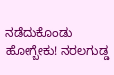ನಡೆದುಕೊಂಡು ಹೋಗ್ಬೇಕು! ನರಲಗುಡ್ಡ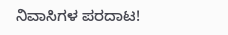ನಿವಾಸಿಗಳ ಪರದಾಟ!